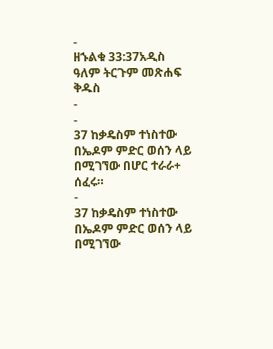-
ዘኁልቁ 33:37አዲስ ዓለም ትርጉም መጽሐፍ ቅዱስ
-
-
37 ከቃዴስም ተነስተው በኤዶም ምድር ወሰን ላይ በሚገኘው በሆር ተራራ+ ሰፈሩ።
-
37 ከቃዴስም ተነስተው በኤዶም ምድር ወሰን ላይ በሚገኘው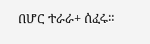በሆር ተራራ+ ሰፈሩ።